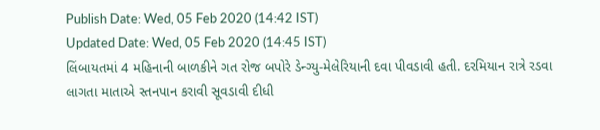Publish Date: Wed, 05 Feb 2020 (14:42 IST)
Updated Date: Wed, 05 Feb 2020 (14:45 IST)
લિંબાયતમાં 4 મહિનાની બાળકીને ગત રોજ બપોરે ડેન્ગ્યુ-મેલેરિયાની દવા પીવડાવી હતી. દરમિયાન રાત્રે રડવા લાગતા માતાએ સ્તનપાન કરાવી સૂવડાવી દીધી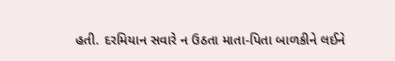હતી. દરમિયાન સવારે ન ઉઠતા માતા-પિતા બાળકીને લઈને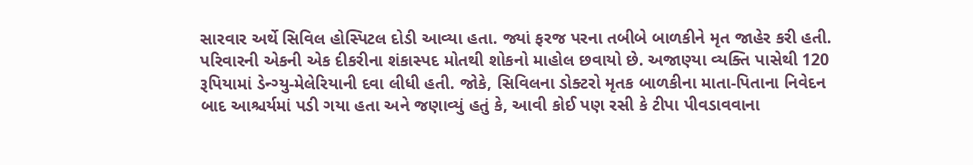સારવાર અર્થે સિવિલ હોસ્પિટલ દોડી આવ્યા હતા. જ્યાં ફરજ પરના તબીબે બાળકીને મૃત જાહેર કરી હતી. પરિવારની એકની એક દીકરીના શંકાસ્પદ મોતથી શોકનો માહોલ છવાયો છે. અજાણ્યા વ્યક્તિ પાસેથી 120 રૂપિયામાં ડેન્ગ્યુ-મેલેરિયાની દવા લીધી હતી. જોકે, સિવિલના ડોક્ટરો મૃતક બાળકીના માતા-પિતાના નિવેદન બાદ આશ્ચર્યમાં પડી ગયા હતા અને જણાવ્યું હતું કે, આવી કોઈ પણ રસી કે ટીપા પીવડાવવાના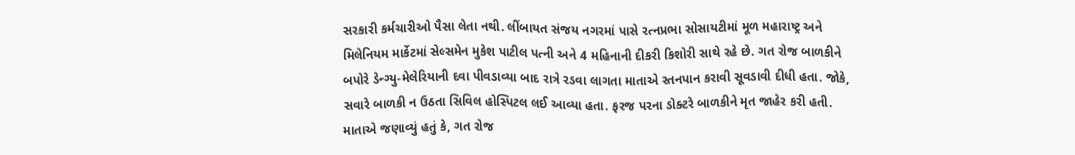સરકારી કર્મચારીઓ પૈસા લેતા નથી. લીંબાયત સંજય નગરમાં પાસે રત્નપ્રભા સોસાયટીમાં મૂળ મહારાષ્ટ્ર અને મિલેનિયમ માર્કેટમાં સેલ્સમેન મુકેશ પાટીલ પત્ની અને 4 મહિનાની દીકરી કિશોરી સાથે રહે છે. ગત રોજ બાળકીને બપોરે ડેન્ગ્યુ-મેલેરિયાની દવા પીવડાવ્યા બાદ રાત્રે રડવા લાગતા માતાએ સ્તનપાન કરાવી સૂવડાવી દીધી હતા. જોકે, સવારે બાળકી ન ઉઠતા સિવિલ હોસ્પિટલ લઈ આવ્યા હતા. ફરજ પરના ડોક્ટરે બાળકીને મૃત જાહેર કરી હતી. માતાએ જણાવ્યું હતું કે, ગત રોજ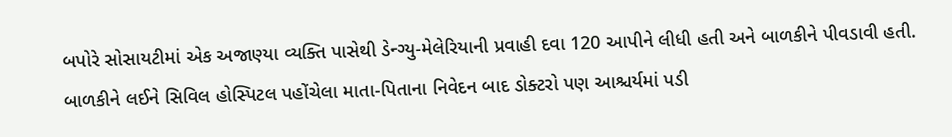બપોરે સોસાયટીમાં એક અજાણ્યા વ્યક્તિ પાસેથી ડેન્ગ્યુ-મેલેરિયાની પ્રવાહી દવા 120 આપીને લીધી હતી અને બાળકીને પીવડાવી હતી. બાળકીને લઈને સિવિલ હોસ્પિટલ પહોંચેલા માતા-પિતાના નિવેદન બાદ ડોક્ટરો પણ આશ્ચર્યમાં પડી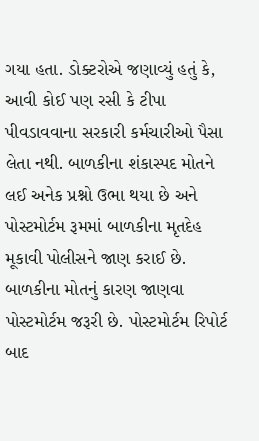ગયા હતા. ડોક્ટરોએ જણાવ્યું હતું કે, આવી કોઈ પણ રસી કે ટીપા પીવડાવવાના સરકારી કર્મચારીઓ પૈસા લેતા નથી. બાળકીના શંકાસ્પદ મોતને લઈ અનેક પ્રશ્નો ઉભા થયા છે અને પોસ્ટમોર્ટમ રૂમમાં બાળકીના મૃતદેહ મૂકાવી પોલીસને જાણ કરાઈ છે. બાળકીના મોતનું કારણ જાણવા પોસ્ટમોર્ટમ જરૂરી છે. પોસ્ટમોર્ટમ રિપોર્ટ બાદ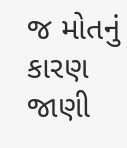જ મોતનું કારણ જાણી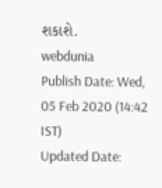શકાશે.
webdunia
Publish Date: Wed, 05 Feb 2020 (14:42 IST)
Updated Date: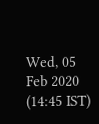Wed, 05 Feb 2020 (14:45 IST)